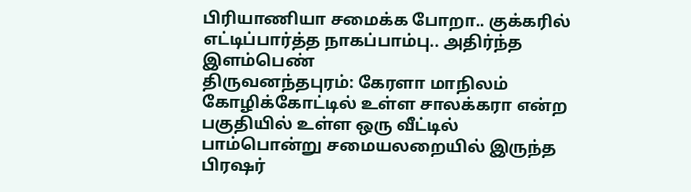பிரியாணியா சமைக்க போறா.. குக்கரில் எட்டிப்பார்த்த நாகப்பாம்பு.. அதிர்ந்த இளம்பெண்
திருவனந்தபுரம்: கேரளா மாநிலம் கோழிக்கோட்டில் உள்ள சாலக்கரா என்ற பகுதியில் உள்ள ஒரு வீட்டில் பாம்பொன்று சமையலறையில் இருந்த பிரஷர்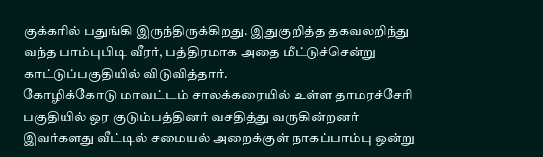குக்கரில் பதுங்கி இருந்திருக்கிறது. இதுகுறித்த தகவலறிந்து வந்த பாம்புபிடி வீரர், பத்திரமாக அதை மீட்டுச்சென்று காட்டுப்பகுதியில் விடுவித்தார்.
கோழிக்கோடு மாவட்டம் சாலக்கரையில் உள்ள தாமரச்சேரி பகுதியில் ஒர குடும்பத்தினர் வசதித்து வருகின்றனர் இவர்களது வீட்டில் சமையல் அறைக்குள் நாகப்பாம்பு ஒன்று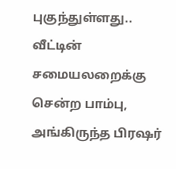புகுந்துள்ளது.. வீட்டின் சமையலறைக்கு சென்ற பாம்பு, அங்கிருந்த பிரஷர்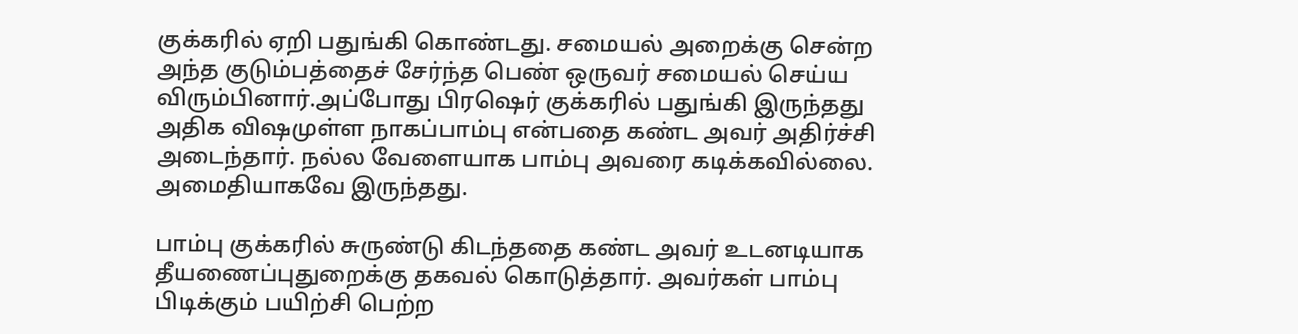குக்கரில் ஏறி பதுங்கி கொண்டது. சமையல் அறைக்கு சென்ற அந்த குடும்பத்தைச் சேர்ந்த பெண் ஒருவர் சமையல் செய்ய விரும்பினார்.அப்போது பிரஷெர் குக்கரில் பதுங்கி இருந்தது அதிக விஷமுள்ள நாகப்பாம்பு என்பதை கண்ட அவர் அதிர்ச்சி அடைந்தார். நல்ல வேளையாக பாம்பு அவரை கடிக்கவில்லை. அமைதியாகவே இருந்தது.

பாம்பு குக்கரில் சுருண்டு கிடந்ததை கண்ட அவர் உடனடியாக தீயணைப்புதுறைக்கு தகவல் கொடுத்தார். அவர்கள் பாம்பு பிடிக்கும் பயிற்சி பெற்ற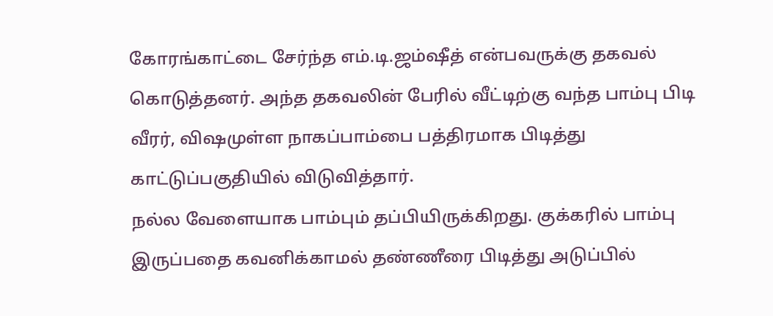கோரங்காட்டை சேர்ந்த எம்.டி.ஜம்ஷீத் என்பவருக்கு தகவல் கொடுத்தனர். அந்த தகவலின் பேரில் வீட்டிற்கு வந்த பாம்பு பிடி வீரர், விஷமுள்ள நாகப்பாம்பை பத்திரமாக பிடித்து காட்டுப்பகுதியில் விடுவித்தார்.
நல்ல வேளையாக பாம்பும் தப்பியிருக்கிறது. குக்கரில் பாம்பு இருப்பதை கவனிக்காமல் தண்ணீரை பிடித்து அடுப்பில்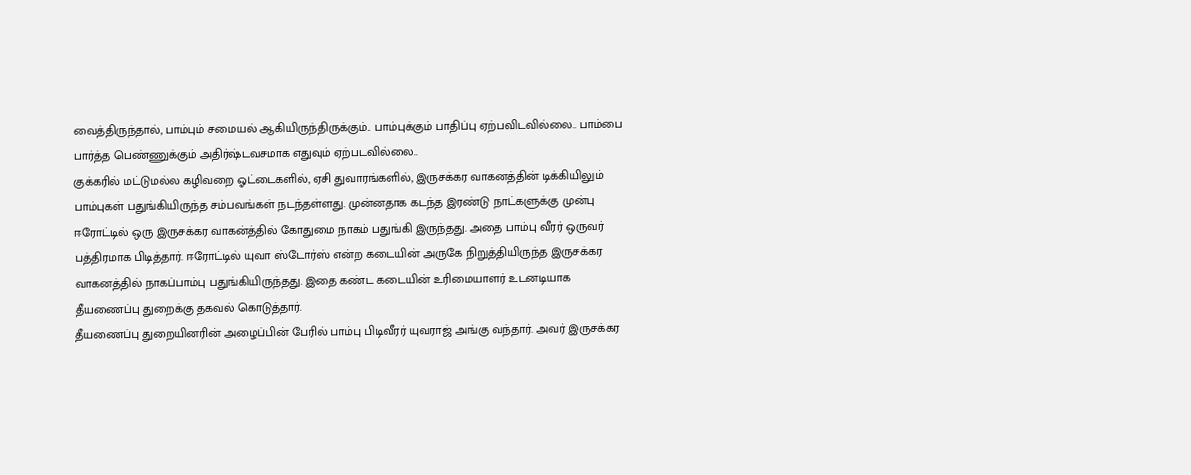வைத்திருந்தால், பாம்பும் சமையல் ஆகியிருந்திருக்கும்.. பாம்புக்கும் பாதிப்பு ஏற்பவிடவில்லை.. பாம்பை பார்த்த பெண்ணுக்கும் அதிர்ஷ்டவசமாக எதுவும் ஏற்படவில்லை..
குக்கரில் மட்டுமல்ல கழிவறை ஓட்டைகளில், ஏசி துவாரங்களில், இருசக்கர வாகனத்தின் டிக்கியிலும் பாம்புகள் பதுங்கியிருந்த சம்பவங்கள் நடந்தள்ளது. முன்னதாக கடந்த இரண்டு நாட்களுக்கு முன்பு ஈரோட்டில் ஒரு இருசக்கர வாகன்த்தில் கோதுமை நாகம் பதுங்கி இருந்தது. அதை பாம்பு வீரர் ஒருவர் பத்திரமாக பிடித்தார். ஈரோட்டில் யுவா ஸ்டோர்ஸ் என்ற கடையின் அருகே நிறுத்தியிருந்த இருசக்கர வாகனத்தில் நாகப்பாம்பு பதுங்கியிருந்தது. இதை கண்ட கடையின் உரிமையாளர் உடனடியாக தீயணைப்பு துறைக்கு தகவல் கொடுத்தார்.
தீயணைப்பு துறையினரின் அழைப்பின் பேரில் பாம்பு பிடிவீரர் யுவராஜ் அங்கு வந்தார். அவர் இருசக்கர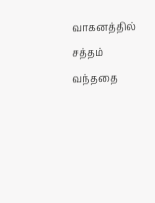வாகனத்தில் சத்தம் வந்ததை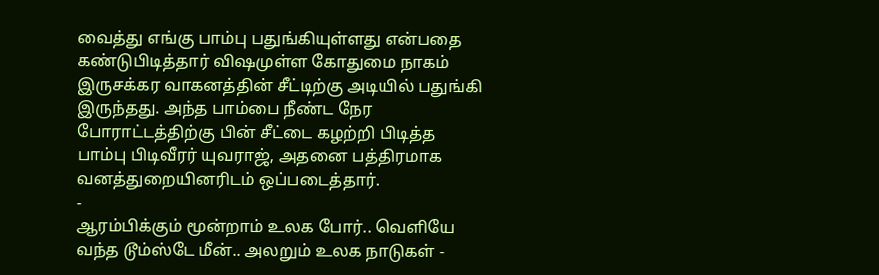வைத்து எங்கு பாம்பு பதுங்கியுள்ளது என்பதை கண்டுபிடித்தார் விஷமுள்ள கோதுமை நாகம் இருசக்கர வாகனத்தின் சீட்டிற்கு அடியில் பதுங்கி இருந்தது. அந்த பாம்பை நீண்ட நேர போராட்டத்திற்கு பின் சீட்டை கழற்றி பிடித்த பாம்பு பிடிவீரர் யுவராஜ், அதனை பத்திரமாக வனத்துறையினரிடம் ஒப்படைத்தார்.
-
ஆரம்பிக்கும் மூன்றாம் உலக போர்.. வெளியே வந்த டூம்ஸ்டே மீன்.. அலறும் உலக நாடுகள் -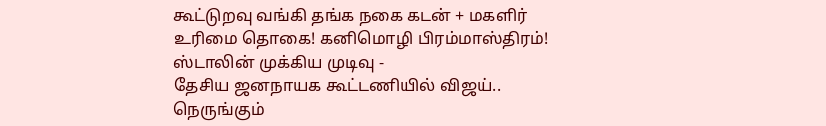கூட்டுறவு வங்கி தங்க நகை கடன் + மகளிர் உரிமை தொகை! கனிமொழி பிரம்மாஸ்திரம்! ஸ்டாலின் முக்கிய முடிவு -
தேசிய ஜனநாயக கூட்டணியில் விஜய்.. நெருங்கும்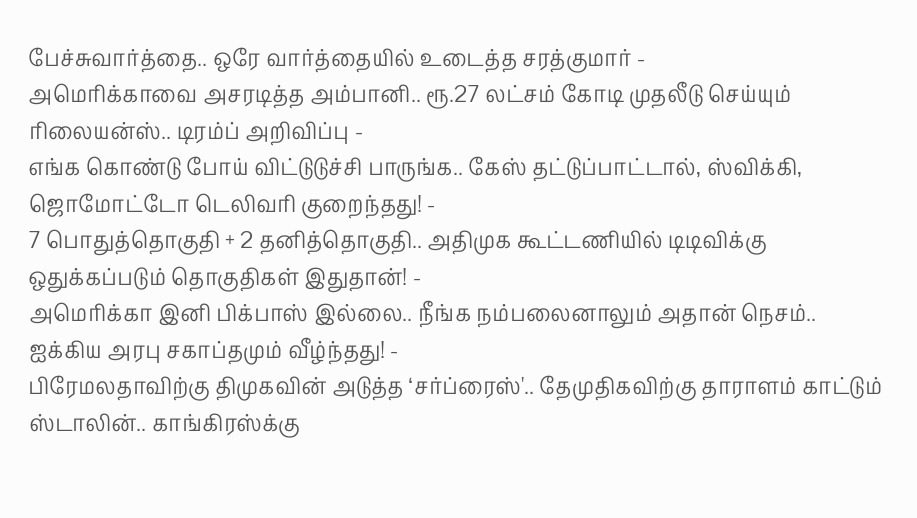பேச்சுவார்த்தை.. ஒரே வார்த்தையில் உடைத்த சரத்குமார் -
அமெரிக்காவை அசரடித்த அம்பானி.. ரூ.27 லட்சம் கோடி முதலீடு செய்யும் ரிலையன்ஸ்.. டிரம்ப் அறிவிப்பு -
எங்க கொண்டு போய் விட்டுடுச்சி பாருங்க.. கேஸ் தட்டுப்பாட்டால், ஸ்விக்கி, ஜொமோட்டோ டெலிவரி குறைந்தது! -
7 பொதுத்தொகுதி + 2 தனித்தொகுதி.. அதிமுக கூட்டணியில் டிடிவிக்கு ஒதுக்கப்படும் தொகுதிகள் இதுதான்! -
அமெரிக்கா இனி பிக்பாஸ் இல்லை.. நீங்க நம்பலைனாலும் அதான் நெசம்.. ஐக்கிய அரபு சகாப்தமும் வீழ்ந்தது! -
பிரேமலதாவிற்கு திமுகவின் அடுத்த ‘சர்ப்ரைஸ்'.. தேமுதிகவிற்கு தாராளம் காட்டும் ஸ்டாலின்.. காங்கிரஸ்க்கு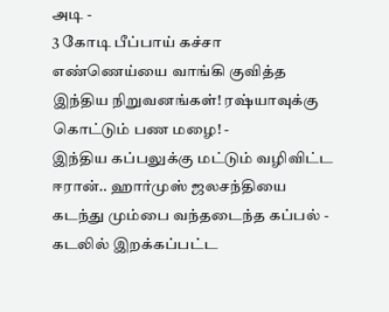அடி -
3 கோடி பீப்பாய் கச்சா எண்ணெய்யை வாங்கி குவித்த இந்திய நிறுவனங்கள்! ரஷ்யாவுக்கு கொட்டும் பண மழை! -
இந்திய கப்பலுக்கு மட்டும் வழிவிட்ட ஈரான்.. ஹார்முஸ் ஜலசந்தியை கடந்து மும்பை வந்தடைந்த கப்பல் -
கடலில் இறக்கப்பட்ட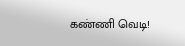கண்ணி வெடி!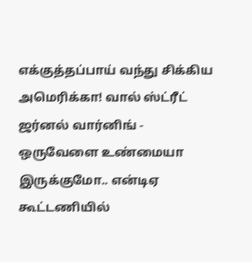எக்குத்தப்பாய் வந்து சிக்கிய அமெரிக்கா! வால் ஸ்ட்ரீட் ஜர்னல் வார்னிங் -
ஒருவேளை உண்மையா இருக்குமோ.. என்டிஏ கூட்டணியில்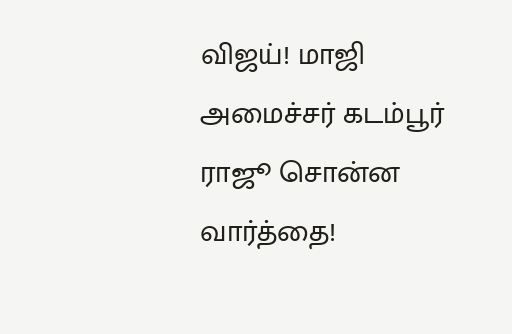விஜய்! மாஜி அமைச்சர் கடம்பூர் ராஜூ சொன்ன வார்த்தை!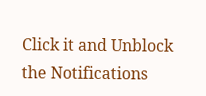Click it and Unblock the Notifications